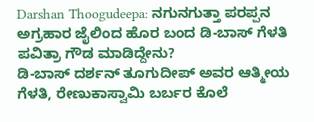Darshan Thoogudeepa: ನಗುನಗುತ್ತಾ ಪರಪ್ಪನ ಅಗ್ರಹಾರ ಜೈಲಿಂದ ಹೊರ ಬಂದ ಡಿ-ಬಾಸ್ ಗೆಳತಿ ಪವಿತ್ರಾ ಗೌಡ ಮಾಡಿದ್ದೇನು?
ಡಿ-ಬಾಸ್ ದರ್ಶನ್ ತೂಗುದೀಪ್ ಅವರ ಆತ್ಮೀಯ ಗೆಳತಿ, ರೇಣುಕಾಸ್ವಾಮಿ ಬರ್ಬರ ಕೊಲೆ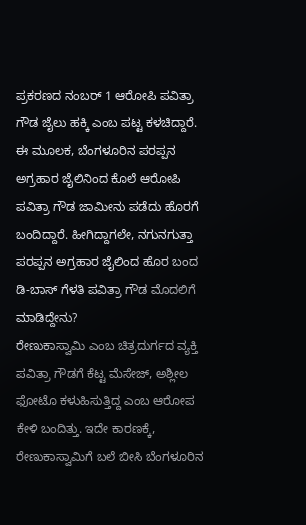ಪ್ರಕರಣದ ನಂಬರ್ 1 ಆರೋಪಿ ಪವಿತ್ರಾ ಗೌಡ ಜೈಲು ಹಕ್ಕಿ ಎಂಬ ಪಟ್ಟ ಕಳಚಿದ್ದಾರೆ. ಈ ಮೂಲಕ, ಬೆಂಗಳೂರಿನ ಪರಪ್ಪನ ಅಗ್ರಹಾರ ಜೈಲಿನಿಂದ ಕೊಲೆ ಆರೋಪಿ ಪವಿತ್ರಾ ಗೌಡ ಜಾಮೀನು ಪಡೆದು ಹೊರಗೆ ಬಂದಿದ್ದಾರೆ. ಹೀಗಿದ್ದಾಗಲೇ, ನಗುನಗುತ್ತಾ ಪರಪ್ಪನ ಅಗ್ರಹಾರ ಜೈಲಿಂದ ಹೊರ ಬಂದ ಡಿ-ಬಾಸ್ ಗೆಳತಿ ಪವಿತ್ರಾ ಗೌಡ ಮೊದಲಿಗೆ ಮಾಡಿದ್ದೇನು?
ರೇಣುಕಾಸ್ವಾಮಿ ಎಂಬ ಚಿತ್ರದುರ್ಗದ ವ್ಯಕ್ತಿ ಪವಿತ್ರಾ ಗೌಡಗೆ ಕೆಟ್ಟ ಮೆಸೇಜ್, ಅಶ್ಲೀಲ ಫೋಟೊ ಕಳುಹಿಸುತ್ತಿದ್ದ ಎಂಬ ಆರೋಪ ಕೇಳಿ ಬಂದಿತ್ತು. ಇದೇ ಕಾರಣಕ್ಕೆ, ರೇಣುಕಾಸ್ವಾಮಿಗೆ ಬಲೆ ಬೀಸಿ ಬೆಂಗಳೂರಿನ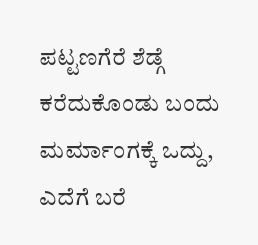ಪಟ್ಟಣಗೆರೆ ಶೆಡ್ಗೆ ಕರೆದುಕೊಂಡು ಬಂದು ಮರ್ಮಾಂಗಕ್ಕೆ ಒದ್ದು, ಎದೆಗೆ ಬರೆ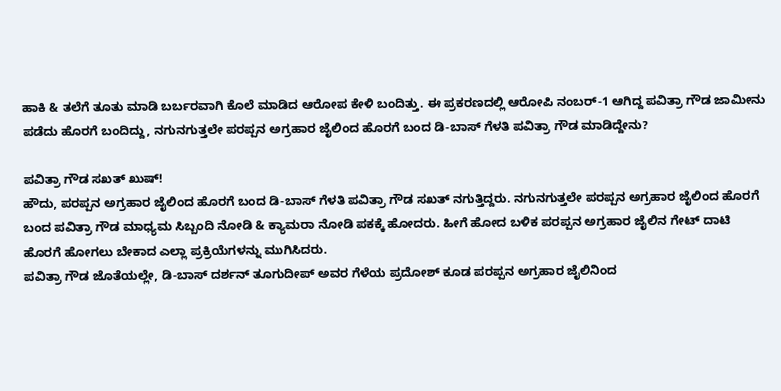ಹಾಕಿ & ತಲೆಗೆ ತೂತು ಮಾಡಿ ಬರ್ಬರವಾಗಿ ಕೊಲೆ ಮಾಡಿದ ಆರೋಪ ಕೇಳಿ ಬಂದಿತ್ತು. ಈ ಪ್ರಕರಣದಲ್ಲಿ ಆರೋಪಿ ನಂಬರ್-1 ಆಗಿದ್ದ ಪವಿತ್ರಾ ಗೌಡ ಜಾಮೀನು ಪಡೆದು ಹೊರಗೆ ಬಂದಿದ್ದು, ನಗುನಗುತ್ತಲೇ ಪರಪ್ಪನ ಅಗ್ರಹಾರ ಜೈಲಿಂದ ಹೊರಗೆ ಬಂದ ಡಿ-ಬಾಸ್ ಗೆಳತಿ ಪವಿತ್ರಾ ಗೌಡ ಮಾಡಿದ್ದೇನು?

ಪವಿತ್ರಾ ಗೌಡ ಸಖತ್ ಖುಷ್!
ಹೌದು, ಪರಪ್ಪನ ಅಗ್ರಹಾರ ಜೈಲಿಂದ ಹೊರಗೆ ಬಂದ ಡಿ-ಬಾಸ್ ಗೆಳತಿ ಪವಿತ್ರಾ ಗೌಡ ಸಖತ್ ನಗುತ್ತಿದ್ದರು. ನಗುನಗುತ್ತಲೇ ಪರಪ್ಪನ ಅಗ್ರಹಾರ ಜೈಲಿಂದ ಹೊರಗೆ ಬಂದ ಪವಿತ್ರಾ ಗೌಡ ಮಾಧ್ಯಮ ಸಿಬ್ಬಂದಿ ನೋಡಿ & ಕ್ಯಾಮರಾ ನೋಡಿ ಪಕಕ್ಕೆ ಹೋದರು. ಹೀಗೆ ಹೋದ ಬಳಿಕ ಪರಪ್ಪನ ಅಗ್ರಹಾರ ಜೈಲಿನ ಗೇಟ್ ದಾಟಿ ಹೊರಗೆ ಹೋಗಲು ಬೇಕಾದ ಎಲ್ಲಾ ಪ್ರಕ್ರಿಯೆಗಳನ್ನು ಮುಗಿಸಿದರು.
ಪವಿತ್ರಾ ಗೌಡ ಜೊತೆಯಲ್ಲೇ, ಡಿ-ಬಾಸ್ ದರ್ಶನ್ ತೂಗುದೀಪ್ ಅವರ ಗೆಳೆಯ ಪ್ರದೋಶ್ ಕೂಡ ಪರಪ್ಪನ ಅಗ್ರಹಾರ ಜೈಲಿನಿಂದ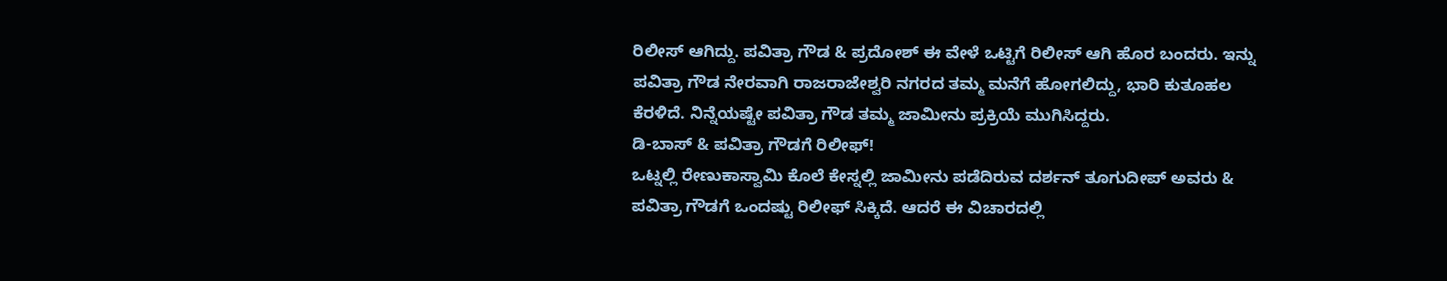ರಿಲೀಸ್ ಆಗಿದ್ದು. ಪವಿತ್ರಾ ಗೌಡ & ಪ್ರದೋಶ್ ಈ ವೇಳೆ ಒಟ್ಟಿಗೆ ರಿಲೀಸ್ ಆಗಿ ಹೊರ ಬಂದರು. ಇನ್ನು ಪವಿತ್ರಾ ಗೌಡ ನೇರವಾಗಿ ರಾಜರಾಜೇಶ್ವರಿ ನಗರದ ತಮ್ಮ ಮನೆಗೆ ಹೋಗಲಿದ್ದು, ಭಾರಿ ಕುತೂಹಲ ಕೆರಳಿದೆ. ನಿನ್ನೆಯಷ್ಟೇ ಪವಿತ್ರಾ ಗೌಡ ತಮ್ಮ ಜಾಮೀನು ಪ್ರಕ್ರಿಯೆ ಮುಗಿಸಿದ್ದರು.
ಡಿ-ಬಾಸ್ & ಪವಿತ್ರಾ ಗೌಡಗೆ ರಿಲೀಫ್!
ಒಟ್ನಲ್ಲಿ ರೇಣುಕಾಸ್ವಾಮಿ ಕೊಲೆ ಕೇಸ್ನಲ್ಲಿ ಜಾಮೀನು ಪಡೆದಿರುವ ದರ್ಶನ್ ತೂಗುದೀಪ್ ಅವರು & ಪವಿತ್ರಾ ಗೌಡಗೆ ಒಂದಷ್ಟು ರಿಲೀಫ್ ಸಿಕ್ಕಿದೆ. ಆದರೆ ಈ ವಿಚಾರದಲ್ಲಿ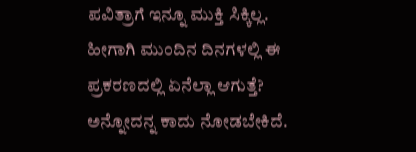ಪವಿತ್ರಾಗೆ ಇನ್ನೂ ಮುಕ್ತಿ ಸಿಕ್ಕಿಲ್ಲ. ಹೀಗಾಗಿ ಮುಂದಿನ ದಿನಗಳಲ್ಲಿ ಈ ಪ್ರಕರಣದಲ್ಲಿ ಏನೆಲ್ಲಾ ಆಗುತ್ತೆ? ಅನ್ನೋದನ್ನ ಕಾದು ನೋಡಬೇಕಿದೆ.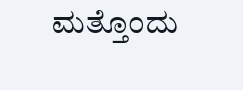ಮತ್ತೊಂದು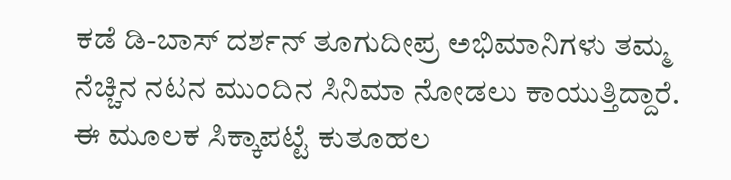ಕಡೆ ಡಿ-ಬಾಸ್ ದರ್ಶನ್ ತೂಗುದೀಪ್ರ ಅಭಿಮಾನಿಗಳು ತಮ್ಮ ನೆಚ್ಚಿನ ನಟನ ಮುಂದಿನ ಸಿನಿಮಾ ನೋಡಲು ಕಾಯುತ್ತಿದ್ದಾರೆ. ಈ ಮೂಲಕ ಸಿಕ್ಕಾಪಟ್ಟೆ ಕುತೂಹಲ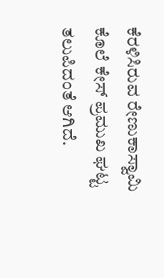ಕೆರಳಿಸಿರುವ ರೇಣುಕಾಸ್ವಾಮಿ ಕೊಲೆ ಕೇಸ್ ಪ್ರಮುಖ ಘಟ್ಟ ತಲುಪಿದಂತೆ ಆಗಿದೆ.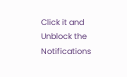Click it and Unblock the Notifications